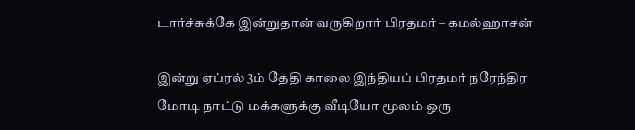டார்ச்சுக்கே இன்றுதான் வருகிறார் பிரதமர் – கமல்ஹாசன்

இன்று ஏப்ரல் 3ம் தேதி காலை இந்தியப் பிரதமர் நரேந்திர மோடி நாட்டு மக்களுக்கு வீடியோ மூலம் ஒரு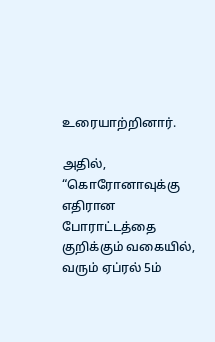உரையாற்றினார்.

அதில், “கொரோனாவுக்கு எதிரான போராட்டத்தை குறிக்கும் வகையில், வரும் ஏப்ரல் 5ம்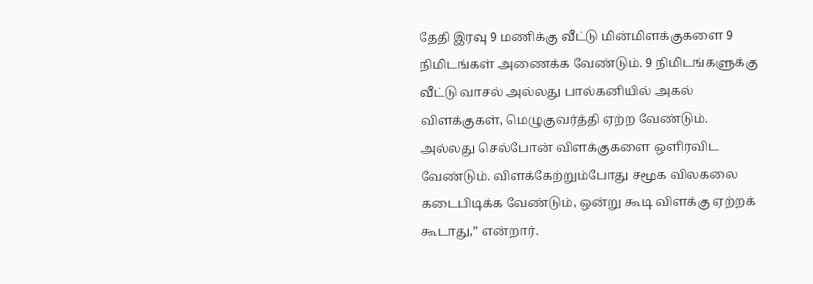தேதி இரவு 9 மணிக்கு வீட்டு மின்மிளக்குகளை 9 நிமிடங்கள் அணைக்க வேண்டும். 9 நிமிடங்களுக்கு வீட்டு வாசல் அல்லது பால்கனியில் அகல் விளக்குகள், மெழுகுவர்த்தி ஏற்ற வேண்டும். அல்லது செல்போன் விளக்குகளை ஒளிரவிட வேண்டும். விளக்கேற்றும்போது சமூக விலகலை கடைபிடிக்க வேண்டும், ஒன்று கூடி விளக்கு ஏற்றக் கூடாது,” என்றார்.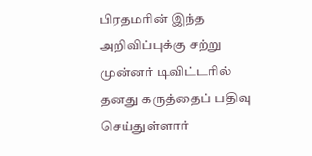பிரதமரின் இந்த அறிவிப்புக்கு சற்று முன்னர் டிவிட்டரில் தனது கருத்தைப் பதிவு செய்துள்ளார்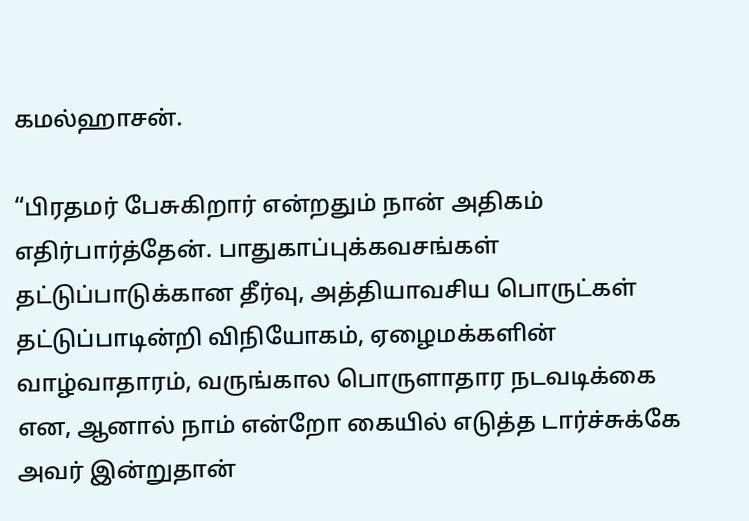கமல்ஹாசன்.

“பிரதமர் பேசுகிறார் என்றதும் நான் அதிகம் எதிர்பார்த்தேன். பாதுகாப்புக்கவசங்கள் தட்டுப்பாடுக்கான தீர்வு, அத்தியாவசிய பொருட்கள் தட்டுப்பாடின்றி விநியோகம், ஏழைமக்களின் வாழ்வாதாரம், வருங்கால பொருளாதார நடவடிக்கை என, ஆனால் நாம் என்றோ கையில் எடுத்த டார்ச்சுக்கே அவர் இன்றுதான்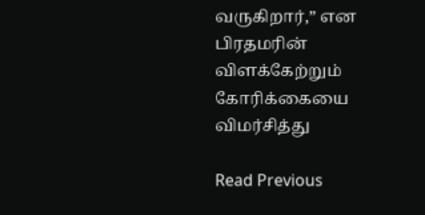வருகிறார்,” என பிரதமரின் விளக்கேற்றும் கோரிக்கையை விமர்சித்து

Read Previous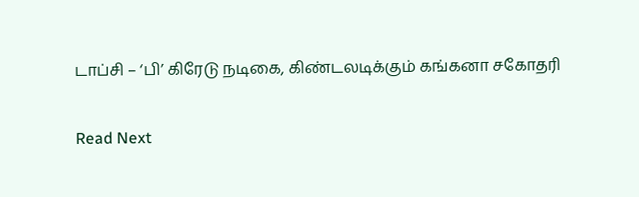டாப்சி – ‘பி’ கிரேடு நடிகை, கிண்டலடிக்கும் கங்கனா சகோதரி

Read Next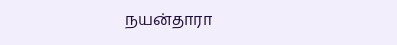நயன்தாரா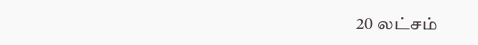20 லட்சம்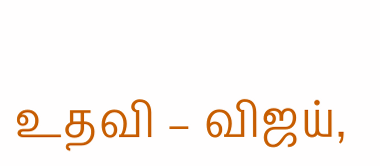உதவி – விஜய்,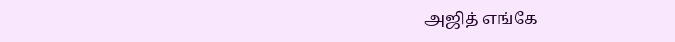அஜித் எங்கே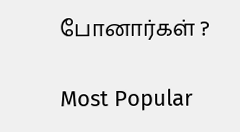போனார்கள் ?

Most Popular